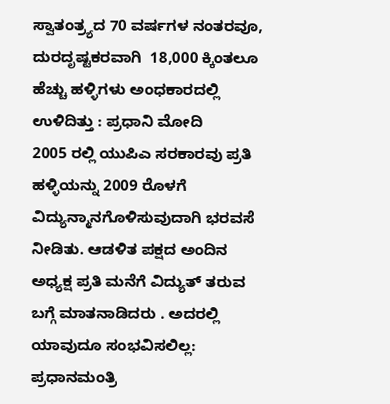ಸ್ವಾತಂತ್ರ್ಯದ 70 ವರ್ಷಗಳ ನಂತರವೂ, ದುರದೃಷ್ಟಕರವಾಗಿ  18,000 ಕ್ಕಿಂತಲೂ ಹೆಚ್ಚು ಹಳ್ಳಿಗಳು ಅಂಧಕಾರದಲ್ಲಿ ಉಳಿದಿತ್ತು : ಪ್ರಧಾನಿ ಮೋದಿ
2005 ರಲ್ಲಿ ಯುಪಿಎ ಸರಕಾರವು ಪ್ರತಿ ಹಳ್ಳಿಯನ್ನು 2009 ರೊಳಗೆ ವಿದ್ಯುನ್ಮಾನಗೊಳಿಸುವುದಾಗಿ ಭರವಸೆ ನೀಡಿತು. ಆಡಳಿತ ಪಕ್ಷದ ಅಂದಿನ ಅಧ್ಯಕ್ಷ ಪ್ರತಿ ಮನೆಗೆ ವಿದ್ಯುತ್ ತರುವ ಬಗ್ಗೆ ಮಾತನಾಡಿದರು . ಅದರಲ್ಲಿ ಯಾವುದೂ ಸಂಭವಿಸಲಿಲ್ಲ: ಪ್ರಧಾನಮಂತ್ರಿ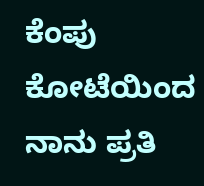ಕೆಂಪು ಕೋಟೆಯಿಂದ  ನಾನು ಪ್ರತಿ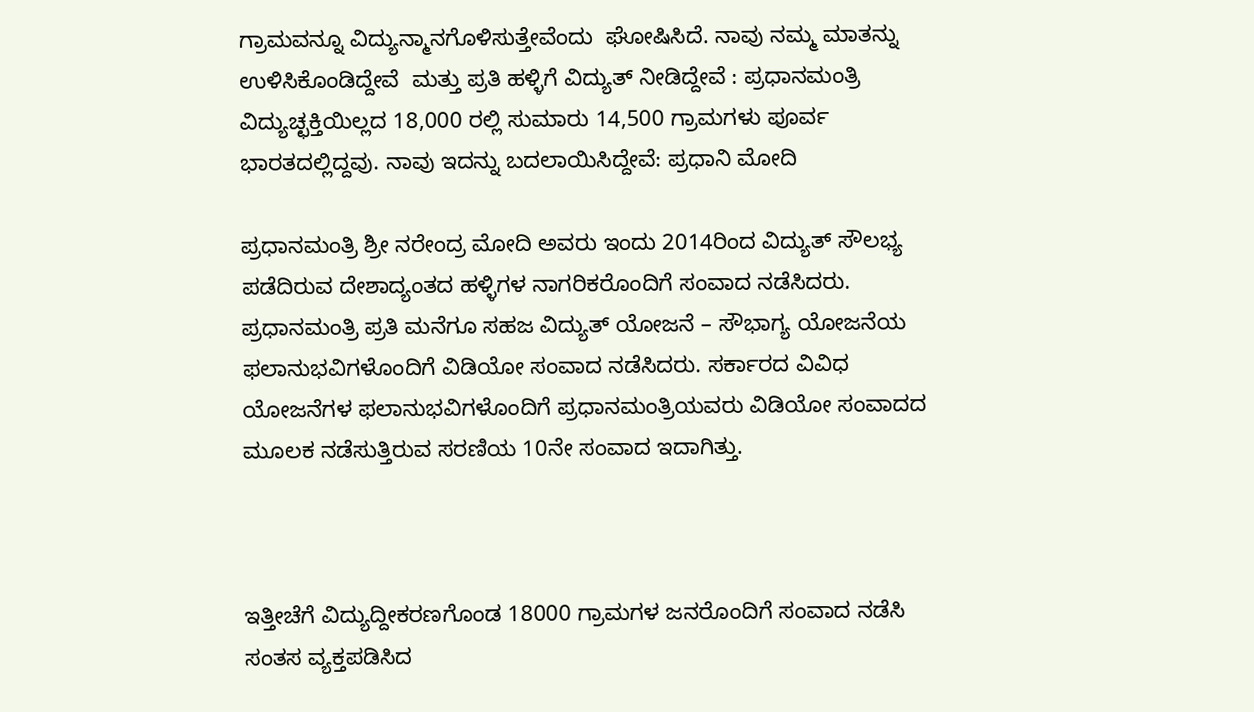ಗ್ರಾಮವನ್ನೂ ವಿದ್ಯುನ್ಮಾನಗೊಳಿಸುತ್ತೇವೆಂದು  ಘೋಷಿಸಿದೆ. ನಾವು ನಮ್ಮ ಮಾತನ್ನು ಉಳಿಸಿಕೊಂಡಿದ್ದೇವೆ  ಮತ್ತು ಪ್ರತಿ ಹಳ್ಳಿಗೆ ವಿದ್ಯುತ್ ನೀಡಿದ್ದೇವೆ : ಪ್ರಧಾನಮಂತ್ರಿ
ವಿದ್ಯುಚ್ಛಕ್ತಿಯಿಲ್ಲದ 18,000 ರಲ್ಲಿ ಸುಮಾರು 14,500 ಗ್ರಾಮಗಳು ಪೂರ್ವ ಭಾರತದಲ್ಲಿದ್ದವು. ನಾವು ಇದನ್ನು ಬದಲಾಯಿಸಿದ್ದೇವೆ: ಪ್ರಧಾನಿ ಮೋದಿ

ಪ್ರಧಾನಮಂತ್ರಿ ಶ್ರೀ ನರೇಂದ್ರ ಮೋದಿ ಅವರು ಇಂದು 2014ರಿಂದ ವಿದ್ಯುತ್ ಸೌಲಭ್ಯ ಪಡೆದಿರುವ ದೇಶಾದ್ಯಂತದ ಹಳ್ಳಿಗಳ ನಾಗರಿಕರೊಂದಿಗೆ ಸಂವಾದ ನಡೆಸಿದರು. ಪ್ರಧಾನಮಂತ್ರಿ ಪ್ರತಿ ಮನೆಗೂ ಸಹಜ ವಿದ್ಯುತ್ ಯೋಜನೆ – ಸೌಭಾಗ್ಯ ಯೋಜನೆಯ ಫಲಾನುಭವಿಗಳೊಂದಿಗೆ ವಿಡಿಯೋ ಸಂವಾದ ನಡೆಸಿದರು. ಸರ್ಕಾರದ ವಿವಿಧ ಯೋಜನೆಗಳ ಫಲಾನುಭವಿಗಳೊಂದಿಗೆ ಪ್ರಧಾನಮಂತ್ರಿಯವರು ವಿಡಿಯೋ ಸಂವಾದದ ಮೂಲಕ ನಡೆಸುತ್ತಿರುವ ಸರಣಿಯ 10ನೇ ಸಂವಾದ ಇದಾಗಿತ್ತು.



ಇತ್ತೀಚೆಗೆ ವಿದ್ಯುದ್ದೀಕರಣಗೊಂಡ 18000 ಗ್ರಾಮಗಳ ಜನರೊಂದಿಗೆ ಸಂವಾದ ನಡೆಸಿ ಸಂತಸ ವ್ಯಕ್ತಪಡಿಸಿದ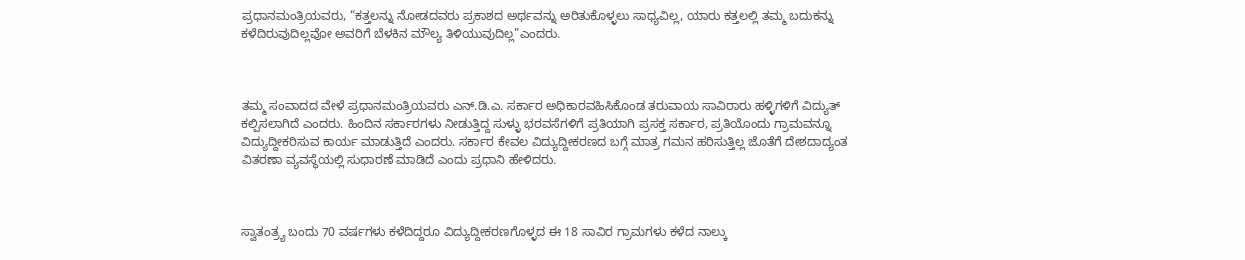ಪ್ರಧಾನಮಂತ್ರಿಯವರು, “ಕತ್ತಲನ್ನು ನೋಡದವರು ಪ್ರಕಾಶದ ಅರ್ಥವನ್ನು ಅರಿತುಕೊಳ್ಳಲು ಸಾಧ್ಯವಿಲ್ಲ, ಯಾರು ಕತ್ತಲಲ್ಲಿ ತಮ್ಮ ಬದುಕನ್ನು ಕಳೆದಿರುವುದಿಲ್ಲವೋ ಅವರಿಗೆ ಬೆಳಕಿನ ಮೌಲ್ಯ ತಿಳಿಯುವುದಿಲ್ಲ”ಎಂದರು.



ತಮ್ಮ ಸಂವಾದದ ವೇಳೆ ಪ್ರಧಾನಮಂತ್ರಿಯವರು ಎನ್.ಡಿ.ಎ. ಸರ್ಕಾರ ಅಧಿಕಾರವಹಿಸಿಕೊಂಡ ತರುವಾಯ ಸಾವಿರಾರು ಹಳ್ಳಿಗಳಿಗೆ ವಿದ್ಯುತ್ ಕಲ್ಪಿಸಲಾಗಿದೆ ಎಂದರು. ಹಿಂದಿನ ಸರ್ಕಾರಗಳು ನೀಡುತ್ತಿದ್ದ ಸುಳ್ಳು ಭರವಸೆಗಳಿಗೆ ಪ್ರತಿಯಾಗಿ ಪ್ರಸಕ್ತ ಸರ್ಕಾರ, ಪ್ರತಿಯೊಂದು ಗ್ರಾಮವನ್ನೂ ವಿದ್ಯುದ್ದೀಕರಿಸುವ ಕಾರ್ಯ ಮಾಡುತ್ತಿದೆ ಎಂದರು. ಸರ್ಕಾರ ಕೇವಲ ವಿದ್ಯುದ್ದೀಕರಣದ ಬಗ್ಗೆ ಮಾತ್ರ ಗಮನ ಹರಿಸುತ್ತಿಲ್ಲ ಜೊತೆಗೆ ದೇಶದಾದ್ಯಂತ ವಿತರಣಾ ವ್ಯವಸ್ಥೆಯಲ್ಲಿ ಸುಧಾರಣೆ ಮಾಡಿದೆ ಎಂದು ಪ್ರಧಾನಿ ಹೇಳಿದರು.



ಸ್ವಾತಂತ್ರ್ಯ ಬಂದು 70 ವರ್ಷಗಳು ಕಳೆದಿದ್ದರೂ ವಿದ್ಯುದ್ದೀಕರಣಗೊಳ್ಳದ ಈ 18 ಸಾವಿರ ಗ್ರಾಮಗಳು ಕಳೆದ ನಾಲ್ಕು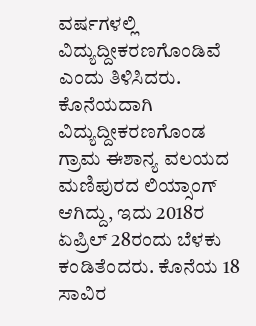ವರ್ಷಗಳಲ್ಲಿ ವಿದ್ಯುದ್ದೀಕರಣಗೊಂಡಿವೆ ಎಂದು ತಿಳಿಸಿದರು. ಕೊನೆಯದಾಗಿ ವಿದ್ಯುದ್ದೀಕರಣಗೊಂಡ ಗ್ರಾಮ ಈಶಾನ್ಯ ವಲಯದ ಮಣಿಪುರದ ಲಿಯ್ಸಾಂಗ್ ಆಗಿದ್ದು, ಇದು 2018ರ ಏಪ್ರಿಲ್ 28ರಂದು ಬೆಳಕು ಕಂಡಿತೆಂದರು. ಕೊನೆಯ 18 ಸಾವಿರ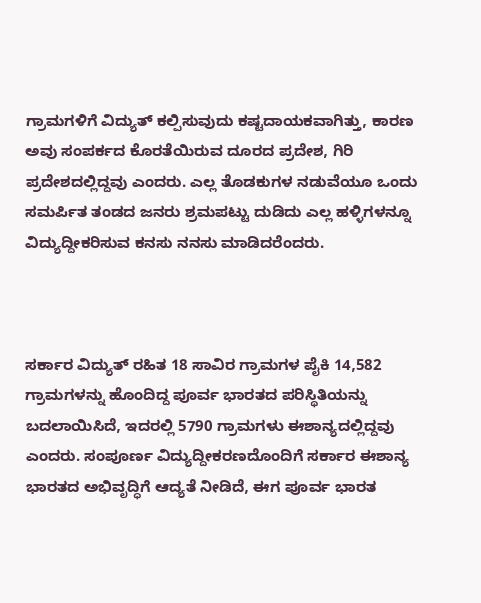ಗ್ರಾಮಗಳಿಗೆ ವಿದ್ಯುತ್ ಕಲ್ಪಿಸುವುದು ಕಷ್ಟದಾಯಕವಾಗಿತ್ತು, ಕಾರಣ ಅವು ಸಂಪರ್ಕದ ಕೊರತೆಯಿರುವ ದೂರದ ಪ್ರದೇಶ, ಗಿರಿ ಪ್ರದೇಶದಲ್ಲಿದ್ದವು ಎಂದರು. ಎಲ್ಲ ತೊಡಕುಗಳ ನಡುವೆಯೂ ಒಂದು ಸಮರ್ಪಿತ ತಂಡದ ಜನರು ಶ್ರಮಪಟ್ಟು ದುಡಿದು ಎಲ್ಲ ಹಳ್ಳಿಗಳನ್ನೂ ವಿದ್ಯುದ್ದೀಕರಿಸುವ ಕನಸು ನನಸು ಮಾಡಿದರೆಂದರು.



ಸರ್ಕಾರ ವಿದ್ಯುತ್ ರಹಿತ 18 ಸಾವಿರ ಗ್ರಾಮಗಳ ಪೈಕಿ 14,582 ಗ್ರಾಮಗಳನ್ನು ಹೊಂದಿದ್ದ ಪೂರ್ವ ಭಾರತದ ಪರಿಸ್ಥಿತಿಯನ್ನು ಬದಲಾಯಿಸಿದೆ, ಇದರಲ್ಲಿ 5790 ಗ್ರಾಮಗಳು ಈಶಾನ್ಯದಲ್ಲಿದ್ದವು ಎಂದರು. ಸಂಪೂರ್ಣ ವಿದ್ಯುದ್ದೀಕರಣದೊಂದಿಗೆ ಸರ್ಕಾರ ಈಶಾನ್ಯ ಭಾರತದ ಅಭಿವೃದ್ಧಿಗೆ ಆದ್ಯತೆ ನೀಡಿದೆ, ಈಗ ಪೂರ್ವ ಭಾರತ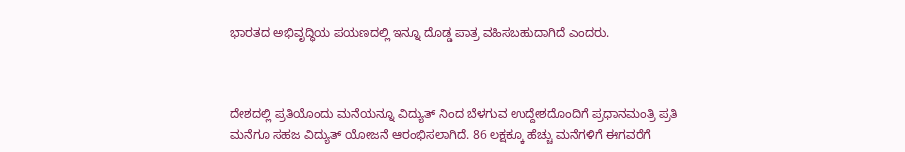ಭಾರತದ ಅಭಿವೃದ್ಧಿಯ ಪಯಣದಲ್ಲಿ ಇನ್ನೂ ದೊಡ್ಡ ಪಾತ್ರ ವಹಿಸಬಹುದಾಗಿದೆ ಎಂದರು.



ದೇಶದಲ್ಲಿ ಪ್ರತಿಯೊಂದು ಮನೆಯನ್ನೂ ವಿದ್ಯುತ್ ನಿಂದ ಬೆಳಗುವ ಉದ್ದೇಶದೊಂದಿಗೆ ಪ್ರಧಾನಮಂತ್ರಿ ಪ್ರತಿ ಮನೆಗೂ ಸಹಜ ವಿದ್ಯುತ್ ಯೋಜನೆ ಆರಂಭಿಸಲಾಗಿದೆ. 86 ಲಕ್ಷಕ್ಕೂ ಹೆಚ್ಚು ಮನೆಗಳಿಗೆ ಈಗವರೆಗೆ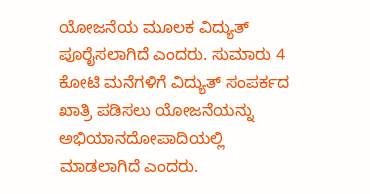ಯೋಜನೆಯ ಮೂಲಕ ವಿದ್ಯುತ್ ಪೂರೈಸಲಾಗಿದೆ ಎಂದರು. ಸುಮಾರು 4 ಕೋಟಿ ಮನೆಗಳಿಗೆ ವಿದ್ಯುತ್ ಸಂಪರ್ಕದ ಖಾತ್ರಿ ಪಡಿಸಲು ಯೋಜನೆಯನ್ನು ಅಭಿಯಾನದೋಪಾದಿಯಲ್ಲಿ ಮಾಡಲಾಗಿದೆ ಎಂದರು.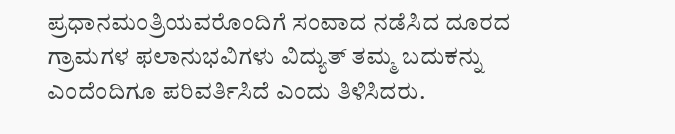ಪ್ರಧಾನಮಂತ್ರಿಯವರೊಂದಿಗೆ ಸಂವಾದ ನಡೆಸಿದ ದೂರದ ಗ್ರಾಮಗಳ ಫಲಾನುಭವಿಗಳು ವಿದ್ಯುತ್ ತಮ್ಮ ಬದುಕನ್ನು ಎಂದೆಂದಿಗೂ ಪರಿವರ್ತಿಸಿದೆ ಎಂದು ತಿಳಿಸಿದರು.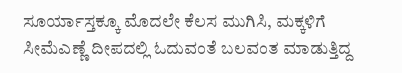ಸೂರ್ಯಾಸ್ತಕ್ಕೂ ಮೊದಲೇ ಕೆಲಸ ಮುಗಿಸಿ, ಮಕ್ಕಳಿಗೆ ಸೀಮೆಎಣ್ಣೆ ದೀಪದಲ್ಲಿ ಓದುವಂತೆ ಬಲವಂತ ಮಾಡುತ್ತಿದ್ದ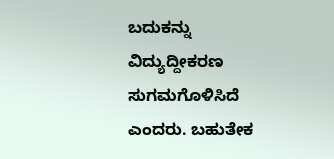ಬದುಕನ್ನು ವಿದ್ಯುದ್ದೀಕರಣ ಸುಗಮಗೊಳಿಸಿದೆ ಎಂದರು. ಬಹುತೇಕ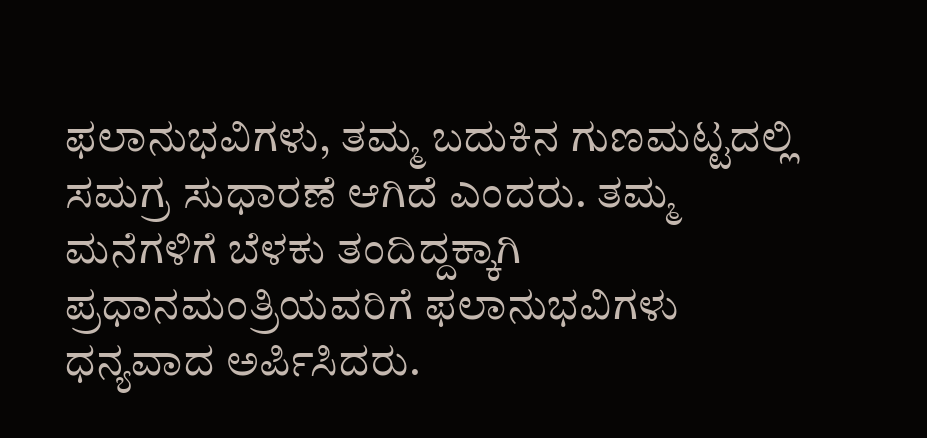ಫಲಾನುಭವಿಗಳು, ತಮ್ಮ ಬದುಕಿನ ಗುಣಮಟ್ಟದಲ್ಲಿ ಸಮಗ್ರ ಸುಧಾರಣೆ ಆಗಿದೆ ಎಂದರು. ತಮ್ಮ ಮನೆಗಳಿಗೆ ಬೆಳಕು ತಂದಿದ್ದಕ್ಕಾಗಿ ಪ್ರಧಾನಮಂತ್ರಿಯವರಿಗೆ ಫಲಾನುಭವಿಗಳು ಧನ್ಯವಾದ ಅರ್ಪಿಸಿದರು.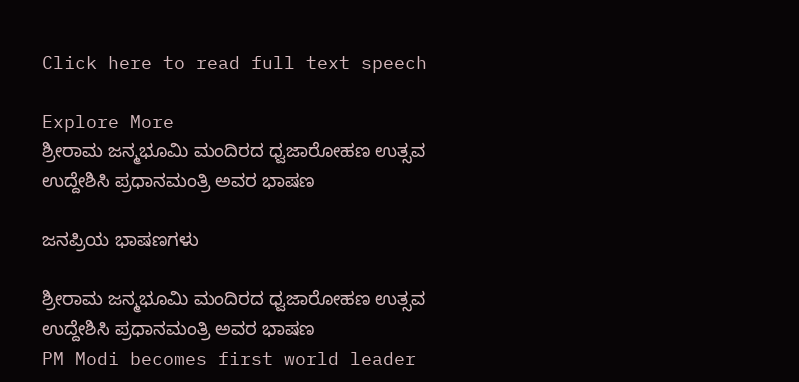Click here to read full text speech

Explore More
ಶ್ರೀರಾಮ ಜನ್ಮಭೂಮಿ ಮಂದಿರದ ಧ್ವಜಾರೋಹಣ ಉತ್ಸವ ಉದ್ದೇಶಿಸಿ ಪ್ರಧಾನಮಂತ್ರಿ ಅವರ ಭಾಷಣ

ಜನಪ್ರಿಯ ಭಾಷಣಗಳು

ಶ್ರೀರಾಮ ಜನ್ಮಭೂಮಿ ಮಂದಿರದ ಧ್ವಜಾರೋಹಣ ಉತ್ಸವ ಉದ್ದೇಶಿಸಿ ಪ್ರಧಾನಮಂತ್ರಿ ಅವರ ಭಾಷಣ
PM Modi becomes first world leader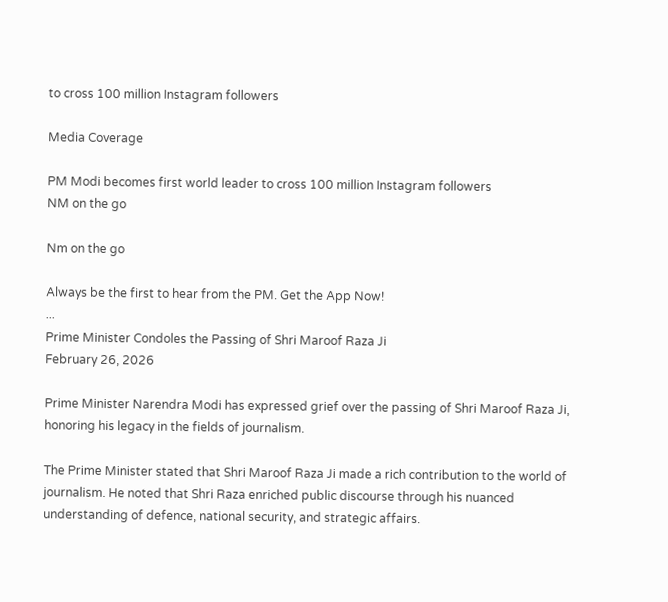to cross 100 million Instagram followers

Media Coverage

PM Modi becomes first world leader to cross 100 million Instagram followers
NM on the go

Nm on the go

Always be the first to hear from the PM. Get the App Now!
...
Prime Minister Condoles the Passing of Shri Maroof Raza Ji
February 26, 2026

Prime Minister Narendra Modi has expressed grief over the passing of Shri Maroof Raza Ji, honoring his legacy in the fields of journalism.

The Prime Minister stated that Shri Maroof Raza Ji made a rich contribution to the world of journalism. He noted that Shri Raza enriched public discourse through his nuanced understanding of defence, national security, and strategic affairs.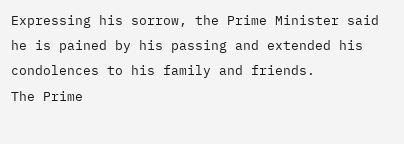Expressing his sorrow, the Prime Minister said he is pained by his passing and extended his condolences to his family and friends.
The Prime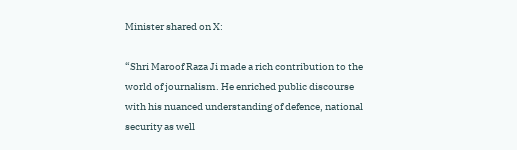Minister shared on X:

“Shri Maroof Raza Ji made a rich contribution to the world of journalism. He enriched public discourse with his nuanced understanding of defence, national security as well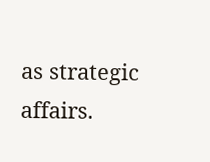as strategic affairs.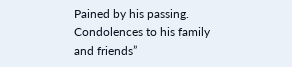Pained by his passing. Condolences to his family and friends”